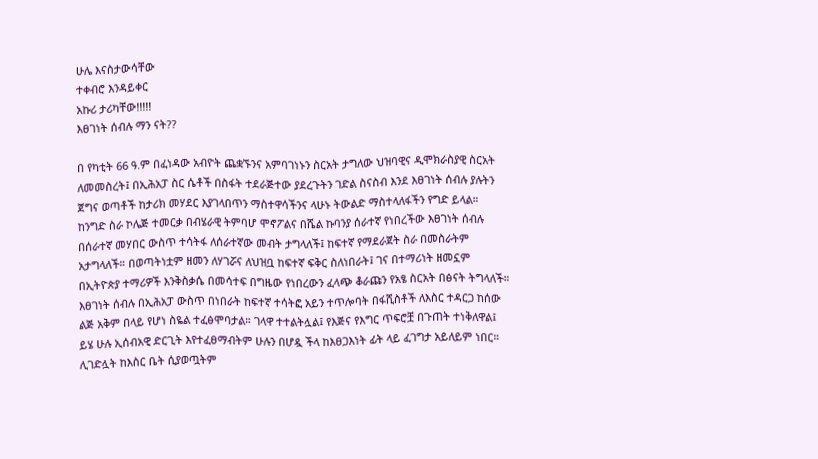ሁሌ እናስታውሳቸው
ተቀብሮ እንዳይቀር
አኩሪ ታሪካቸው!!!!!
እፀገነት ሰብሉ ማን ናት??

በ የካቲት 66 ዓ.ም በፈነዳው አብዮት ጨቋኙንና አምባገነኑን ስርአት ታግለው ህዝባዊና ዲሞክራስያዊ ስርአት ለመመስረት፤ በኢሕአፓ ስር ሴቶች በስፋት ተደራጅተው ያደረጉትን ገድል ስናስብ እንደ እፀገነት ሰብሉ ያሉትን ጀግና ወጣቶች ከታሪክ መሃደር እያገላበጥን ማስተዋሳችንና ላሁኑ ትውልድ ማስተላለፋችን የግድ ይላል።
ከንግድ ስራ ኮሌጅ ተመርቃ በብሄራዊ ትምባሆ ሞኖፖልና በሼል ኩባንያ ሰራተኛ የነበረችው እፀገነት ሰብሉ በሰራተኛ መሃበር ውስጥ ተሳትፋ ለሰራተኛው መብት ታግላለች፤ ከፍተኛ የማደራጀት ስራ በመስራትም አታግላለች። በወጣትነቷም ዘመን ለሃገሯና ለህዝቧ ከፍተኛ ፍቅር ስለነበራት፤ ገና በተማሪነት ዘመኗም በኢትዮጵያ ተማሪዎች እንቅስቃሴ በመሳተፍ በግዜው የነበረውን ፈላጭ ቆራጩን የአፄ ስርአት በፅናት ትግላለች።
እፀገነት ሰብሉ በኢሕአፓ ውስጥ በነበራት ከፍተኛ ተሳትፎ አይን ተጥሎባት በፋሺስቶች ለእስር ተዳርጋ ከሰው ልጅ አቅም በላይ የሆነ ስዬል ተፈፅሞባታል። ገላዋ ተተልትሏል፤ የእጅና የእግር ጥፍሮቿ በጉጠት ተነቅለዋል፤ ይሄ ሁሉ ኢሰብአዊ ድርጊት እየተፈፀማብትም ሁሉን በሆዷ ችላ ከእፀጋእነት ፊት ላይ ፈገግታ አይለይም ነበር።
ሊገድሏት ከእስር ቤት ሲያወጧትም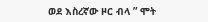ወደ እስረኛው ዞር ብላ ” ሞት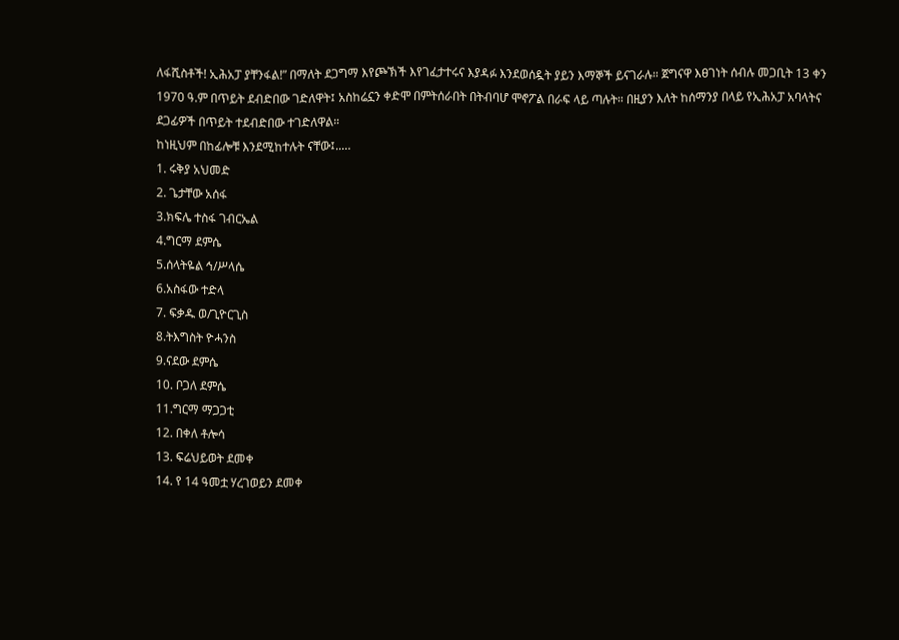ለፋሺስቶች! ኢሕአፓ ያቸንፋል!” በማለት ደጋግማ እየጮኽች እየገፈታተሩና እያዳፉ እንደወሰዷት ያይን እማኞች ይናገራሉ። ጀግናዋ እፀገነት ሰብሉ መጋቢት 13 ቀን 1970 ዓ.ም በጥይት ደብድበው ገድለዋት፤ አስከሬኗን ቀድሞ በምትሰራበት በትብባሆ ሞኖፖል በራፍ ላይ ጣሉት። በዚያን እለት ከሰማንያ በላይ የኢሕአፓ አባላትና ደጋፊዎች በጥይት ተደብድበው ተገድለዋል።
ከነዚህም በከፊሎቹ እንደሚከተሉት ናቸው፤..…
1. ሩቅያ አህመድ
2. ጌታቸው አሰፋ
3.ክፍሌ ተስፋ ገብርኤል
4.ግርማ ደምሴ
5.ሰላትዬል ኅ/ሥላሴ
6.አስፋው ተድላ
7. ፍቃዱ ወ/ጊዮርጊስ
8.ትእግስት ዮሓንስ
9.ናደው ደምሴ
10. ቦጋለ ደምሴ
11.ግርማ ማጋጋቲ
12. በቀለ ቶሎሳ
13. ፍሬህይወት ደመቀ
14. የ 14 ዓመቷ ሃረገወይን ደመቀ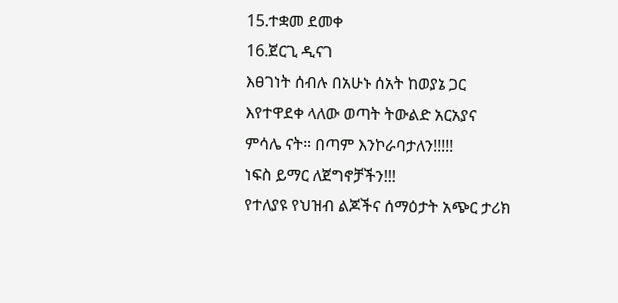15.ተቋመ ደመቀ
16.ጀርጊ ዲናገ
እፀገነት ሰብሉ በአሁኑ ሰአት ከወያኔ ጋር እየተዋደቀ ላለው ወጣት ትውልድ አርአያና ምሳሌ ናት። በጣም እንኮራባታለን!!!!!
ነፍስ ይማር ለጀግኖቻችን!!!
የተለያዩ የህዝብ ልጆችና ሰማዕታት አጭር ታሪክ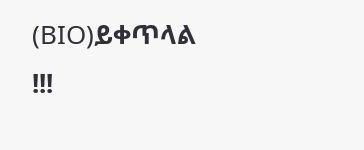(BIO)ይቀጥላል !!!